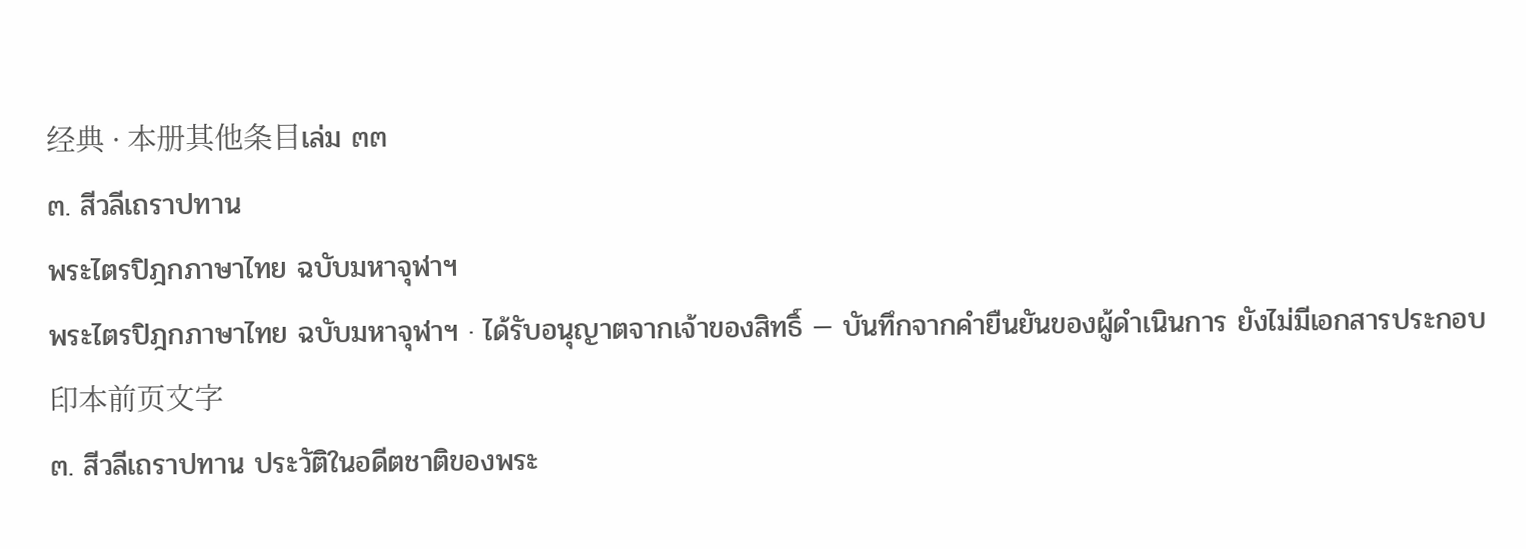经典 · 本册其他条目เล่ม ๓๓
๓. สีวลีเถราปทาน
พระไตรปิฎกภาษาไทย ฉบับมหาจุฬาฯ
พระไตรปิฎกภาษาไทย ฉบับมหาจุฬาฯ · ได้รับอนุญาตจากเจ้าของสิทธิ์ — บันทึกจากคำยืนยันของผู้ดำเนินการ ยังไม่มีเอกสารประกอบ
印本前页文字
๓. สีวลีเถราปทาน ประวัติในอดีตชาติของพระ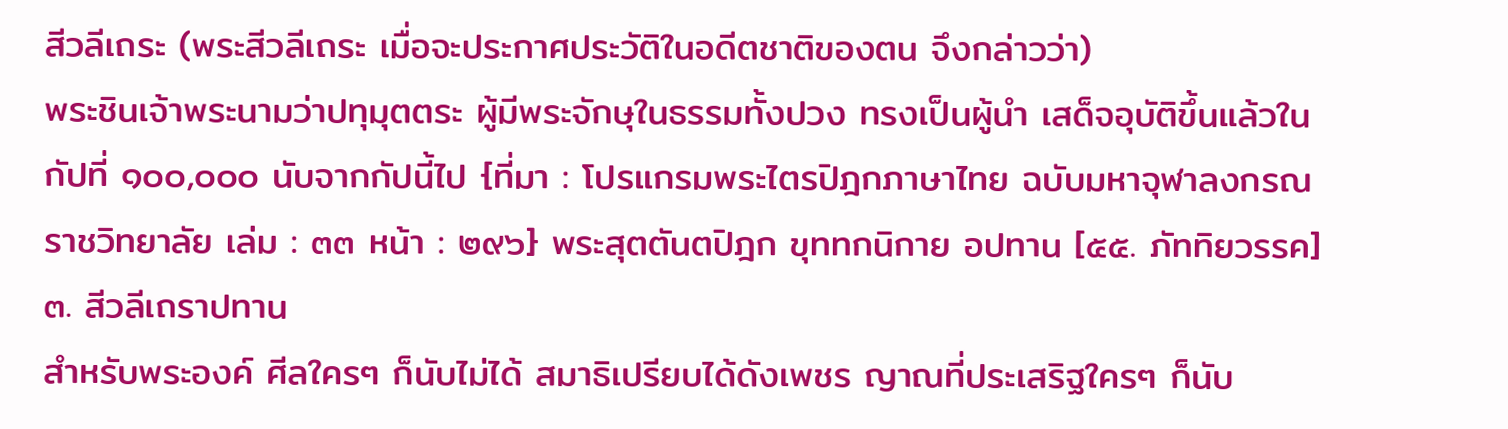สีวลีเถระ (พระสีวลีเถระ เมื่อจะประกาศประวัติในอดีตชาติของตน จึงกล่าวว่า)
พระชินเจ้าพระนามว่าปทุมุตตระ ผู้มีพระจักษุในธรรมทั้งปวง ทรงเป็นผู้นำ เสด็จอุบัติขึ้นแล้วในกัปที่ ๑๐๐,๐๐๐ นับจากกัปนี้ไป {ที่มา : โปรแกรมพระไตรปิฎกภาษาไทย ฉบับมหาจุฬาลงกรณราชวิทยาลัย เล่ม : ๓๓ หน้า : ๒๙๖} พระสุตตันตปิฎก ขุททกนิกาย อปทาน [๕๕. ภัททิยวรรค] ๓. สีวลีเถราปทาน
สำหรับพระองค์ ศีลใครๆ ก็นับไม่ได้ สมาธิเปรียบได้ดังเพชร ญาณที่ประเสริฐใครๆ ก็นับ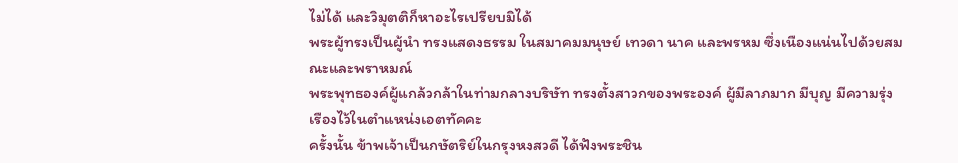ไม่ได้ และวิมุตติก็หาอะไรเปรียบมิได้
พระผู้ทรงเป็นผู้นำ ทรงแสดงธรรม ในสมาคมมนุษย์ เทวดา นาค และพรหม ซึ่งเนืองแน่นไปด้วยสมณะและพราหมณ์
พระพุทธองค์ผู้แกล้วกล้าในท่ามกลางบริษัท ทรงตั้งสาวกของพระองค์ ผู้มีลาภมาก มีบุญ มีความรุ่งเรืองไว้ในตำแหน่งเอตทัคคะ
ครั้งนั้น ข้าพเจ้าเป็นกษัตริย์ในกรุงหงสวดี ได้ฟังพระชิน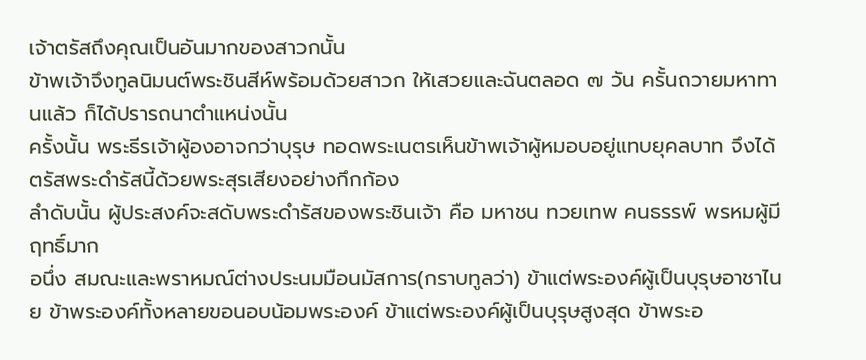เจ้าตรัสถึงคุณเป็นอันมากของสาวกนั้น
ข้าพเจ้าจึงทูลนิมนต์พระชินสีห์พร้อมด้วยสาวก ให้เสวยและฉันตลอด ๗ วัน ครั้นถวายมหาทานแล้ว ก็ได้ปรารถนาตำแหน่งนั้น
ครั้งนั้น พระธีรเจ้าผู้องอาจกว่าบุรุษ ทอดพระเนตรเห็นข้าพเจ้าผู้หมอบอยู่แทบยุคลบาท จึงได้ตรัสพระดำรัสนี้ด้วยพระสุรเสียงอย่างกึกก้อง
ลำดับนั้น ผู้ประสงค์จะสดับพระดำรัสของพระชินเจ้า คือ มหาชน ทวยเทพ คนธรรพ์ พรหมผู้มีฤทธิ์มาก
อนึ่ง สมณะและพราหมณ์ต่างประนมมือนมัสการ(กราบทูลว่า) ข้าแต่พระองค์ผู้เป็นบุรุษอาชาไนย ข้าพระองค์ทั้งหลายขอนอบน้อมพระองค์ ข้าแต่พระองค์ผู้เป็นบุรุษสูงสุด ข้าพระอ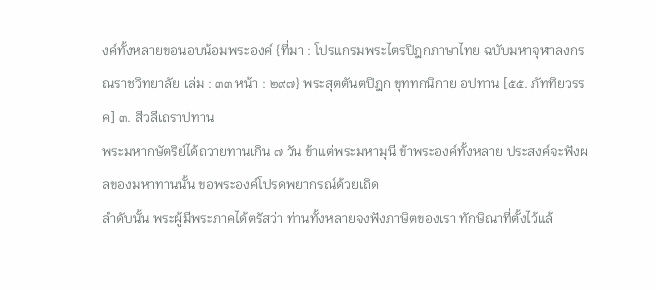งค์ทั้งหลายขอนอบน้อมพระองค์ {ที่มา : โปรแกรมพระไตรปิฎกภาษาไทย ฉบับมหาจุฬาลงกรณราชวิทยาลัย เล่ม : ๓๓ หน้า : ๒๙๗} พระสุตตันตปิฎก ขุททกนิกาย อปทาน [๕๕. ภัททิยวรรค] ๓. สีวลีเถราปทาน
พระมหากษัตริย์ได้ถวายทานเกิน ๗ วัน ข้าแต่พระมหามุนี ข้าพระองค์ทั้งหลาย ประสงค์จะฟังผลของมหาทานนั้น ขอพระองค์โปรดพยากรณ์ด้วยเถิด
ลำดับนั้น พระผู้มีพระภาคได้ตรัสว่า ท่านทั้งหลายจงฟังภาษิตของเรา ทักษิณาที่ตั้งไว้แล้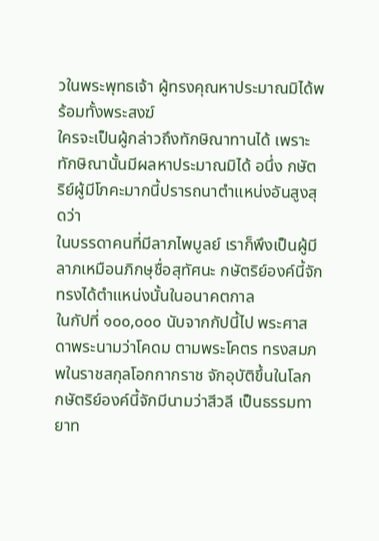วในพระพุทธเจ้า ผู้ทรงคุณหาประมาณมิได้พร้อมทั้งพระสงฆ์
ใครจะเป็นผู้กล่าวถึงทักษิณาทานได้ เพราะทักษิณานั้นมีผลหาประมาณมิได้ อนึ่ง กษัตริย์ผู้มีโภคะมากนี้ปรารถนาตำแหน่งอันสูงสุดว่า
ในบรรดาคนที่มีลาภไพบูลย์ เราก็พึงเป็นผู้มีลาภเหมือนภิกษุชื่อสุทัศนะ กษัตริย์องค์นี้จักทรงได้ตำแหน่งนั้นในอนาคตกาล
ในกัปที่ ๑๐๐,๐๐๐ นับจากกัปนี้ไป พระศาสดาพระนามว่าโคดม ตามพระโคตร ทรงสมภพในราชสกุลโอกกากราช จักอุบัติขึ้นในโลก
กษัตริย์องค์นี้จักมีนามว่าสีวลี เป็นธรรมทายาท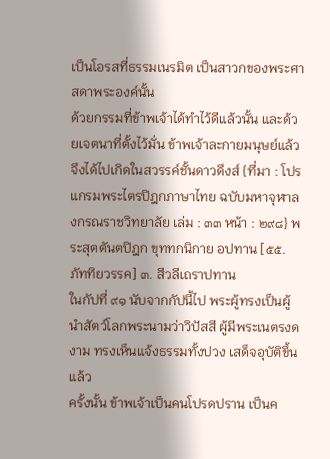เป็นโอรสที่ธรรมเนรมิต เป็นสาวกของพระศาสดาพระองค์นั้น
ด้วยกรรมที่ข้าพเจ้าได้ทำไว้ดีแล้วนั้น และด้วยเจตนาที่ตั้งไว้มั่น ข้าพเจ้าละกายมนุษย์แล้ว จึงได้ไปเกิดในสวรรค์ชั้นดาวดึงส์ {ที่มา : โปรแกรมพระไตรปิฎกภาษาไทย ฉบับมหาจุฬาลงกรณราชวิทยาลัย เล่ม : ๓๓ หน้า : ๒๙๘} พระสุตตันตปิฎก ขุททกนิกาย อปทาน [๕๕. ภัททิยวรรค] ๓. สีวลีเถราปทาน
ในกัปที่ ๙๑ นับจากกัปนี้ไป พระผู้ทรงเป็นผู้นำสัตว์โลกพระนามว่าวิปัสสี ผู้มีพระเนตรงดงาม ทรงเห็นแจ้งธรรมทั้งปวง เสด็จอุบัติขึ้นแล้ว
ครั้งนั้น ข้าพเจ้าเป็นคนโปรดปราน เป็นค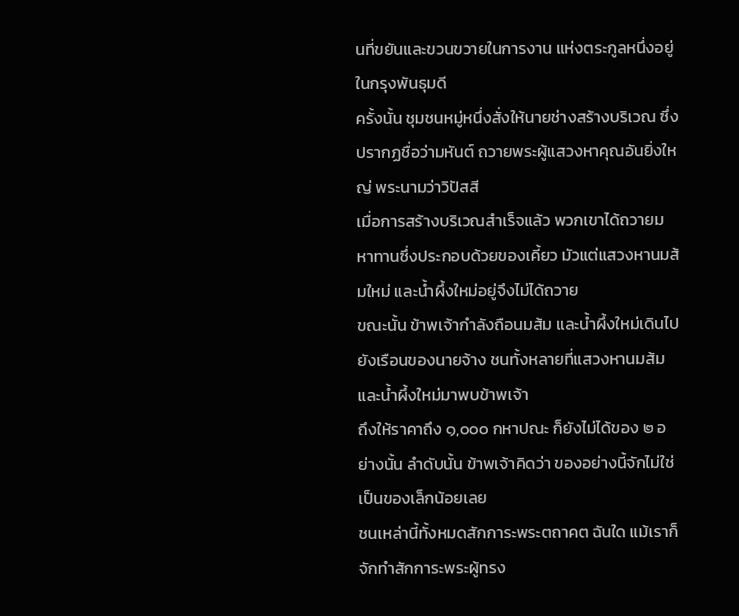นที่ขยันและขวนขวายในการงาน แห่งตระกูลหนึ่งอยู่ในกรุงพันธุมดี
ครั้งนั้น ชุมชนหมู่หนึ่งสั่งให้นายช่างสร้างบริเวณ ซึ่งปรากฏชื่อว่ามหันต์ ถวายพระผู้แสวงหาคุณอันยิ่งใหญ่ พระนามว่าวิปัสสี
เมื่อการสร้างบริเวณสำเร็จแล้ว พวกเขาได้ถวายมหาทานซึ่งประกอบด้วยของเคี้ยว มัวแต่แสวงหานมส้มใหม่ และน้ำผึ้งใหม่อยู่จึงไม่ได้ถวาย
ขณะนั้น ข้าพเจ้ากำลังถือนมส้ม และน้ำผึ้งใหม่เดินไปยังเรือนของนายจ้าง ชนทั้งหลายที่แสวงหานมส้มและน้ำผึ้งใหม่มาพบข้าพเจ้า
ถึงให้ราคาถึง ๑,๐๐๐ กหาปณะ ก็ยังไม่ได้ของ ๒ อย่างนั้น ลำดับนั้น ข้าพเจ้าคิดว่า ของอย่างนี้จักไม่ใช่เป็นของเล็กน้อยเลย
ชนเหล่านี้ทั้งหมดสักการะพระตถาคต ฉันใด แม้เราก็จักทำสักการะพระผู้ทรง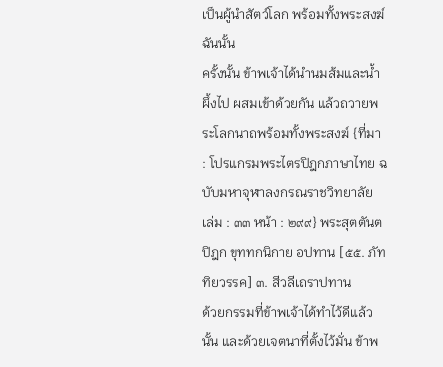เป็นผู้นำสัตว์โลก พร้อมทั้งพระสงฆ์ ฉันนั้น
ครั้งนั้น ข้าพเจ้าได้นำนมส้มและน้ำผึ้งไป ผสมเข้าด้วยกัน แล้วถวายพระโลกนาถพร้อมทั้งพระสงฆ์ {ที่มา : โปรแกรมพระไตรปิฎกภาษาไทย ฉบับมหาจุฬาลงกรณราชวิทยาลัย เล่ม : ๓๓ หน้า : ๒๙๙} พระสุตตันตปิฎก ขุททกนิกาย อปทาน [๕๕. ภัททิยวรรค] ๓. สีวลีเถราปทาน
ด้วยกรรมที่ข้าพเจ้าได้ทำไว้ดีแล้วนั้น และด้วยเจตนาที่ตั้งไว้มั่น ข้าพ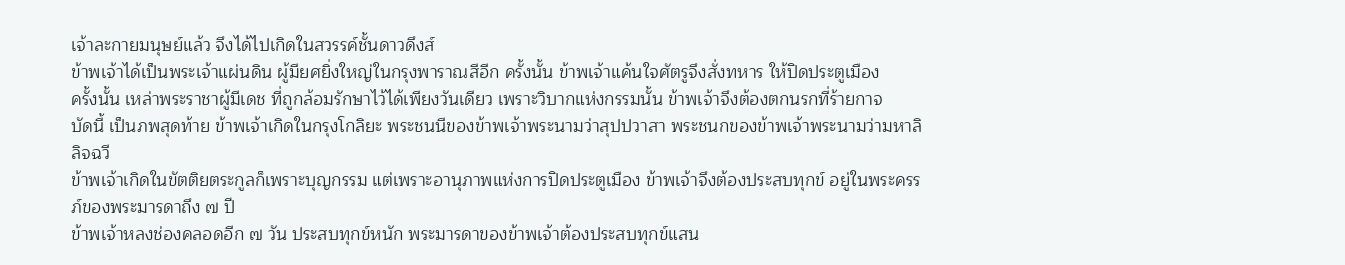เจ้าละกายมนุษย์แล้ว จึงได้ไปเกิดในสวรรค์ชั้นดาวดึงส์
ข้าพเจ้าได้เป็นพระเจ้าแผ่นดิน ผู้มียศยิ่งใหญ่ในกรุงพาราณสีอีก ครั้งนั้น ข้าพเจ้าแค้นใจศัตรูจึงสั่งทหาร ให้ปิดประตูเมือง
ครั้งนั้น เหล่าพระราชาผู้มีเดช ที่ถูกล้อมรักษาไว้ได้เพียงวันเดียว เพราะวิบากแห่งกรรมนั้น ข้าพเจ้าจึงต้องตกนรกที่ร้ายกาจ
บัดนี้ เป็นภพสุดท้าย ข้าพเจ้าเกิดในกรุงโกลิยะ พระชนนีของข้าพเจ้าพระนามว่าสุปปวาสา พระชนกของข้าพเจ้าพระนามว่ามหาลิลิจฉวี
ข้าพเจ้าเกิดในขัตติยตระกูลก็เพราะบุญกรรม แต่เพราะอานุภาพแห่งการปิดประตูเมือง ข้าพเจ้าจึงต้องประสบทุกข์ อยู่ในพระครรภ์ของพระมารดาถึง ๗ ปี
ข้าพเจ้าหลงช่องคลอดอีก ๗ วัน ประสบทุกข์หนัก พระมารดาของข้าพเจ้าต้องประสบทุกข์แสน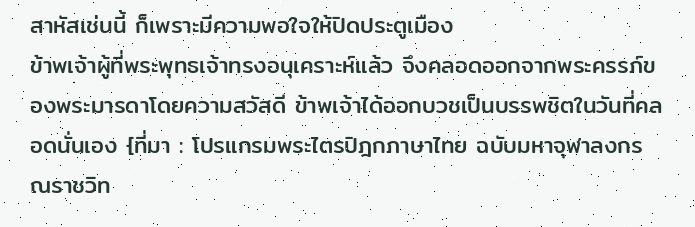สาหัสเช่นนี้ ก็เพราะมีความพอใจให้ปิดประตูเมือง
ข้าพเจ้าผู้ที่พระพุทธเจ้าทรงอนุเคราะห์แล้ว จึงคลอดออกจากพระครรภ์ของพระมารดาโดยความสวัสดี ข้าพเจ้าได้ออกบวชเป็นบรรพชิตในวันที่คลอดนั่นเอง {ที่มา : โปรแกรมพระไตรปิฎกภาษาไทย ฉบับมหาจุฬาลงกรณราชวิท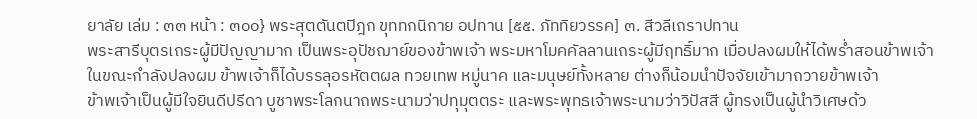ยาลัย เล่ม : ๓๓ หน้า : ๓๐๐} พระสุตตันตปิฎก ขุททกนิกาย อปทาน [๕๕. ภัททิยวรรค] ๓. สีวลีเถราปทาน
พระสารีบุตรเถระผู้มีปัญญามาก เป็นพระอุปัชฌาย์ของข้าพเจ้า พระมหาโมคคัลลานเถระผู้มีฤทธิ์มาก เมื่อปลงผมให้ได้พร่ำสอนข้าพเจ้า
ในขณะกำลังปลงผม ข้าพเจ้าก็ได้บรรลุอรหัตตผล ทวยเทพ หมู่นาค และมนุษย์ทั้งหลาย ต่างก็น้อมนำปัจจัยเข้ามาถวายข้าพเจ้า
ข้าพเจ้าเป็นผู้มีใจยินดีปรีดา บูชาพระโลกนาถพระนามว่าปทุมุตตระ และพระพุทธเจ้าพระนามว่าวิปัสสี ผู้ทรงเป็นผู้นำวิเศษด้ว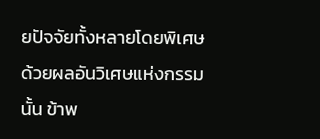ยปัจจัยทั้งหลายโดยพิเศษ
ด้วยผลอันวิเศษแห่งกรรมนั้น ข้าพ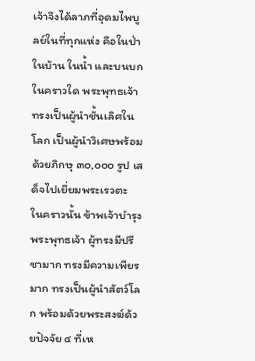เจ้าจึงได้ลาภที่อุดมไพบูลย์ในที่ทุกแห่ง คือในป่า ในบ้าน ในน้ำ และบนบก
ในคราวใด พระพุทธเจ้าทรงเป็นผู้นำชั้นเลิศในโลก เป็นผู้นำวิเศษพร้อมด้วยภิกษุ ๓๐,๐๐๐ รูป เสด็จไปเยี่ยมพระเรวตะ
ในคราวนั้น ข้าพเจ้าบำรุงพระพุทธเจ้า ผู้ทรงมีปรีชามาก ทรงมีความเพียรมาก ทรงเป็นผู้นำสัตว์โลก พร้อมด้วยพระสงฆ์ด้วยปัจจัย ๔ ที่เห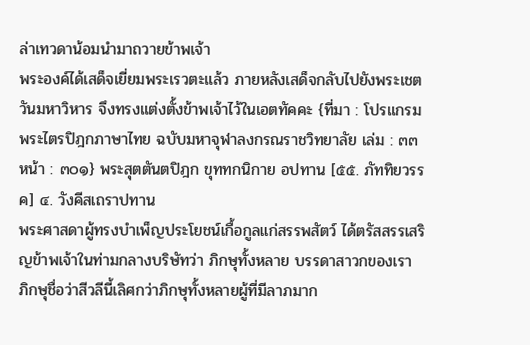ล่าเทวดาน้อมนำมาถวายข้าพเจ้า
พระองค์ได้เสด็จเยี่ยมพระเรวตะแล้ว ภายหลังเสด็จกลับไปยังพระเชตวันมหาวิหาร จึงทรงแต่งตั้งข้าพเจ้าไว้ในเอตทัคคะ {ที่มา : โปรแกรมพระไตรปิฎกภาษาไทย ฉบับมหาจุฬาลงกรณราชวิทยาลัย เล่ม : ๓๓ หน้า : ๓๐๑} พระสุตตันตปิฎก ขุททกนิกาย อปทาน [๕๕. ภัททิยวรรค] ๔. วังคีสเถราปทาน
พระศาสดาผู้ทรงบำเพ็ญประโยชน์เกื้อกูลแก่สรรพสัตว์ ได้ตรัสสรรเสริญข้าพเจ้าในท่ามกลางบริษัทว่า ภิกษุทั้งหลาย บรรดาสาวกของเรา ภิกษุชื่อว่าสีวลีนี้เลิศกว่าภิกษุทั้งหลายผู้ที่มีลาภมาก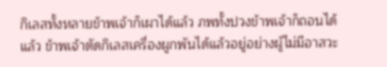กิเลสทั้งหลายข้าพเจ้าก็เผาได้แล้ว ภพทั้งปวงข้าพเจ้าก็ถอนได้แล้ว ข้าพเจ้าตัดกิเลสเครื่องผูกพันได้แล้วอยู่อย่างผู้ไม่มีอาสวะ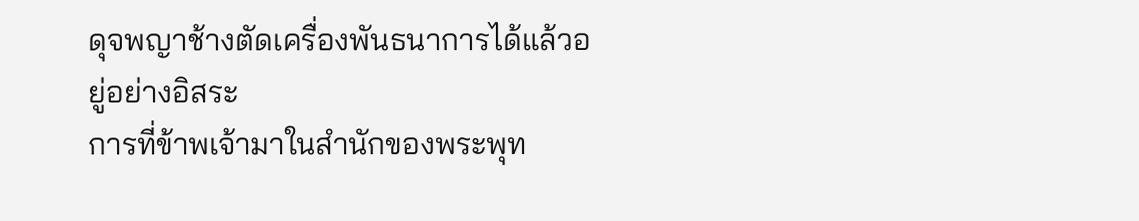ดุจพญาช้างตัดเครื่องพันธนาการได้แล้วอยู่อย่างอิสระ
การที่ข้าพเจ้ามาในสำนักของพระพุท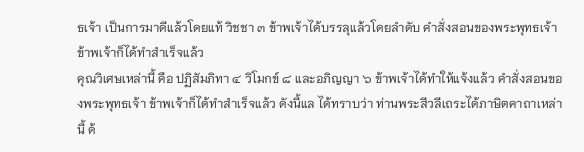ธเจ้า เป็นการมาดีแล้วโดยแท้ วิชชา ๓ ข้าพเจ้าได้บรรลุแล้วโดยลำดับ คำสั่งสอนของพระพุทธเจ้า ข้าพเจ้าก็ได้ทำสำเร็จแล้ว
คุณวิเศษเหล่านี้ คือ ปฏิสัมภิทา ๔ วิโมกข์ ๘ และอภิญญา ๖ ข้าพเจ้าได้ทำให้แจ้งแล้ว คำสั่งสอนของพระพุทธเจ้า ข้าพเจ้าก็ได้ทำสำเร็จแล้ว ดังนี้แล ได้ทราบว่า ท่านพระสีวลีเถระได้ภาษิตคาถาเหล่านี้ ด้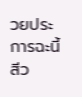วยประการฉะนี้ สีว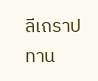ลีเถราปทาน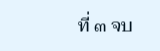ที่ ๓ จบ